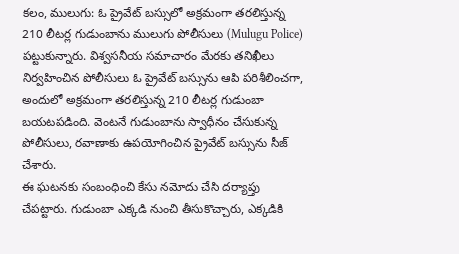కలం, ములుగు: ఓ ప్రైవేట్ బస్సులో అక్రమంగా తరలిస్తున్న 210 లీటర్ల గుడుంబాను ములుగు పోలీసులు (Mulugu Police) పట్టుకున్నారు. విశ్వసనీయ సమాచారం మేరకు తనిఖీలు నిర్వహించిన పోలీసులు ఓ ప్రైవేట్ బస్సును ఆపి పరిశీలించగా, అందులో అక్రమంగా తరలిస్తున్న 210 లీటర్ల గుడుంబా బయటపడింది. వెంటనే గుడుంబాను స్వాధీనం చేసుకున్న పోలీసులు, రవాణాకు ఉపయోగించిన ప్రైవేట్ బస్సును సీజ్ చేశారు.
ఈ ఘటనకు సంబంధించి కేసు నమోదు చేసి దర్యాప్తు చేపట్టారు. గుడుంబా ఎక్కడి నుంచి తీసుకొచ్చారు, ఎక్కడికి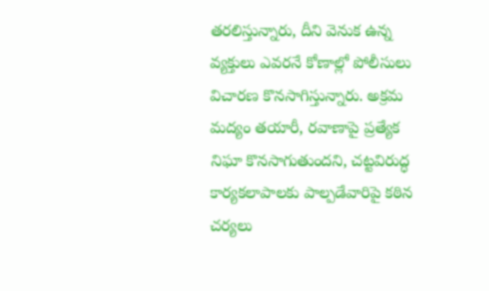తరలిస్తున్నారు, దీని వెనుక ఉన్న వ్యక్తులు ఎవరనే కోణాల్లో పోలీసులు విచారణ కొనసాగిస్తున్నారు. అక్రమ మద్యం తయారీ, రవాణాపై ప్రత్యేక నిఘా కొనసాగుతుందని, చట్టవిరుద్ధ కార్యకలాపాలకు పాల్పడేవారిపై కఠిన చర్యలు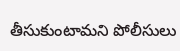తీసుకుంటామని పోలీసులు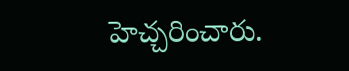హెచ్చరించారు.